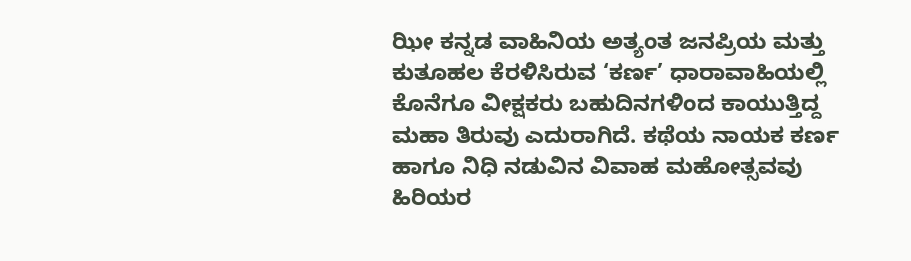ಝೀ ಕನ್ನಡ ವಾಹಿನಿಯ ಅತ್ಯಂತ ಜನಪ್ರಿಯ ಮತ್ತು ಕುತೂಹಲ ಕೆರಳಿಸಿರುವ ‘ಕರ್ಣ’ ಧಾರಾವಾಹಿಯಲ್ಲಿ ಕೊನೆಗೂ ವೀಕ್ಷಕರು ಬಹುದಿನಗಳಿಂದ ಕಾಯುತ್ತಿದ್ದ ಮಹಾ ತಿರುವು ಎದುರಾಗಿದೆ. ಕಥೆಯ ನಾಯಕ ಕರ್ಣ ಹಾಗೂ ನಿಧಿ ನಡುವಿನ ವಿವಾಹ ಮಹೋತ್ಸವವು ಹಿರಿಯರ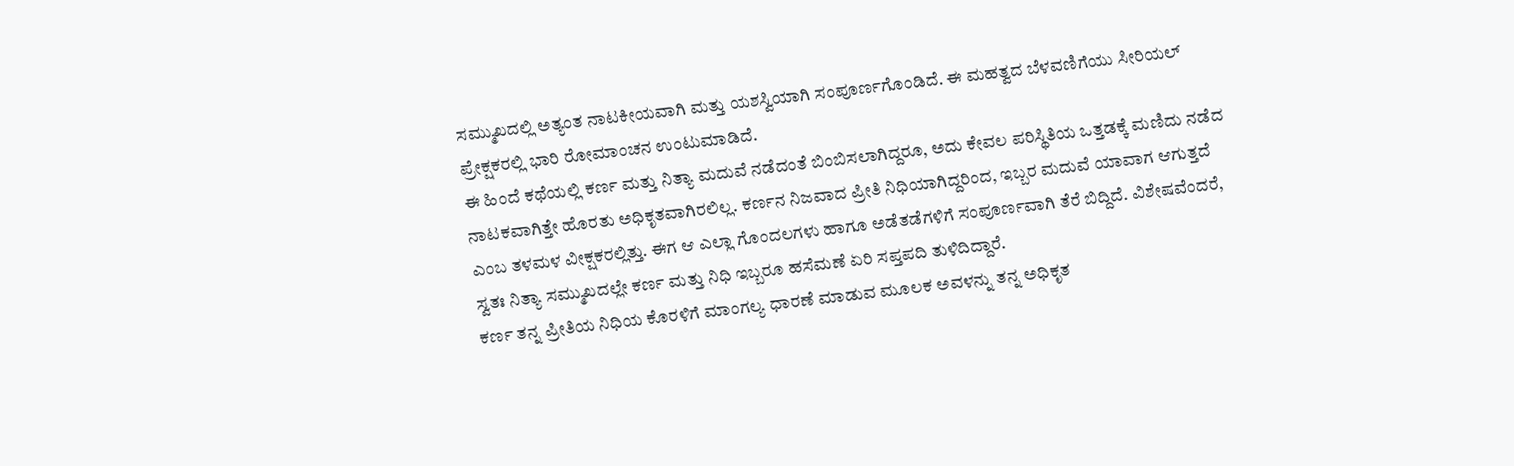ಸಮ್ಮುಖದಲ್ಲಿ ಅತ್ಯಂತ ನಾಟಕೀಯವಾಗಿ ಮತ್ತು ಯಶಸ್ವಿಯಾಗಿ ಸಂಪೂರ್ಣಗೊಂಡಿದೆ. ಈ ಮಹತ್ವದ ಬೆಳವಣಿಗೆಯು ಸೀರಿಯಲ್ ಪ್ರೇಕ್ಷಕರಲ್ಲಿ ಭಾರಿ ರೋಮಾಂಚನ ಉಂಟುಮಾಡಿದೆ.
ಈ ಹಿಂದೆ ಕಥೆಯಲ್ಲಿ ಕರ್ಣ ಮತ್ತು ನಿತ್ಯಾ ಮದುವೆ ನಡೆದಂತೆ ಬಿಂಬಿಸಲಾಗಿದ್ದರೂ, ಅದು ಕೇವಲ ಪರಿಸ್ಥಿತಿಯ ಒತ್ತಡಕ್ಕೆ ಮಣಿದು ನಡೆದ ನಾಟಕವಾಗಿತ್ತೇ ಹೊರತು ಅಧಿಕೃತವಾಗಿರಲಿಲ್ಲ. ಕರ್ಣನ ನಿಜವಾದ ಪ್ರೀತಿ ನಿಧಿಯಾಗಿದ್ದರಿಂದ, ಇಬ್ಬರ ಮದುವೆ ಯಾವಾಗ ಆಗುತ್ತದೆ ಎಂಬ ತಳಮಳ ವೀಕ್ಷಕರಲ್ಲಿತ್ತು. ಈಗ ಆ ಎಲ್ಲಾ ಗೊಂದಲಗಳು ಹಾಗೂ ಅಡೆತಡೆಗಳಿಗೆ ಸಂಪೂರ್ಣವಾಗಿ ತೆರೆ ಬಿದ್ದಿದೆ. ವಿಶೇಷವೆಂದರೆ, ಸ್ವತಃ ನಿತ್ಯಾ ಸಮ್ಮುಖದಲ್ಲೇ ಕರ್ಣ ಮತ್ತು ನಿಧಿ ಇಬ್ಬರೂ ಹಸೆಮಣೆ ಏರಿ ಸಪ್ತಪದಿ ತುಳಿದಿದ್ದಾರೆ.
ಕರ್ಣ ತನ್ನ ಪ್ರೀತಿಯ ನಿಧಿಯ ಕೊರಳಿಗೆ ಮಾಂಗಲ್ಯ ಧಾರಣೆ ಮಾಡುವ ಮೂಲಕ ಅವಳನ್ನು ತನ್ನ ಅಧಿಕೃತ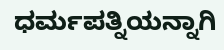ಧರ್ಮಪತ್ನಿಯನ್ನಾಗಿ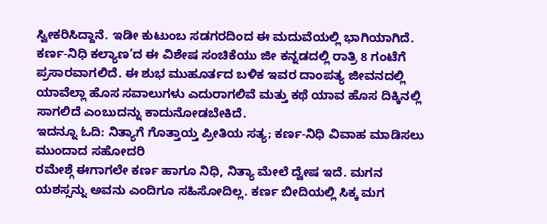ಸ್ವೀಕರಿಸಿದ್ದಾನೆ. ಇಡೀ ಕುಟುಂಬ ಸಡಗರದಿಂದ ಈ ಮದುವೆಯಲ್ಲಿ ಭಾಗಿಯಾಗಿದೆ.
ಕರ್ಣ-ನಿಧಿ ಕಲ್ಯಾಣ’ದ ಈ ವಿಶೇಷ ಸಂಚಿಕೆಯು ಜೀ ಕನ್ನಡದಲ್ಲಿ ರಾತ್ರಿ 8 ಗಂಟೆಗೆ ಪ್ರಸಾರವಾಗಲಿದೆ. ಈ ಶುಭ ಮುಹೂರ್ತದ ಬಳಿಕ ಇವರ ದಾಂಪತ್ಯ ಜೀವನದಲ್ಲಿ ಯಾವೆಲ್ಲಾ ಹೊಸ ಸವಾಲುಗಳು ಎದುರಾಗಲಿವೆ ಮತ್ತು ಕಥೆ ಯಾವ ಹೊಸ ದಿಕ್ಕಿನಲ್ಲಿ ಸಾಗಲಿದೆ ಎಂಬುದನ್ನು ಕಾದುನೋಡಬೇಕಿದೆ.
ಇದನ್ನೂ ಓದಿ: ನಿತ್ಯಾಗೆ ಗೊತ್ತಾಯ್ತ ಪ್ರೀತಿಯ ಸತ್ಯ; ಕರ್ಣ-ನಿಧಿ ವಿವಾಹ ಮಾಡಿಸಲು ಮುಂದಾದ ಸಹೋದರಿ
ರಮೇಶ್ಗೆ ಈಗಾಗಲೇ ಕರ್ಣ ಹಾಗೂ ನಿಧಿ, ನಿತ್ಯಾ ಮೇಲೆ ದ್ವೇಷ ಇದೆ. ಮಗನ ಯಶಸ್ಸನ್ನು ಅವನು ಎಂದಿಗೂ ಸಹಿಸೋದಿಲ್ಲ. ಕರ್ಣ ಬೀದಿಯಲ್ಲಿ ಸಿಕ್ಕ ಮಗ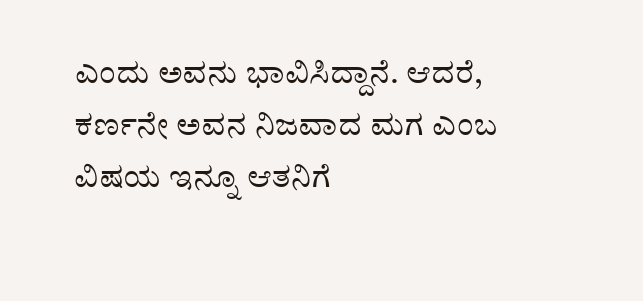ಎಂದು ಅವನು ಭಾವಿಸಿದ್ದಾನೆ. ಆದರೆ, ಕರ್ಣನೇ ಅವನ ನಿಜವಾದ ಮಗ ಎಂಬ ವಿಷಯ ಇನ್ನೂ ಆತನಿಗೆ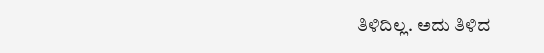ತಿಳಿದಿಲ್ಲ. ಅದು ತಿಳಿದ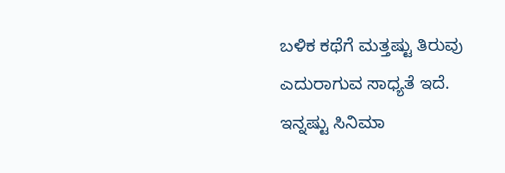ಬಳಿಕ ಕಥೆಗೆ ಮತ್ತಷ್ಟು ತಿರುವು ಎದುರಾಗುವ ಸಾಧ್ಯತೆ ಇದೆ.
ಇನ್ನಷ್ಟು ಸಿನಿಮಾ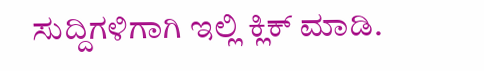ಸುದ್ದಿಗಳಿಗಾಗಿ ಇಲ್ಲಿ ಕ್ಲಿಕ್ ಮಾಡಿ.